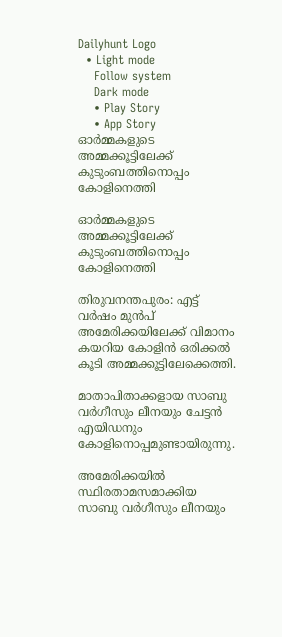Dailyhunt Logo
  • Light mode
    Follow system
    Dark mode
    • Play Story
    • App Story
ഓര്‍മ്മകളുടെ അമ്മക്കൂട്ടിലേക്ക്  കുടുംബത്തിനൊപ്പം കോളിനെത്തി

ഓര്‍മ്മകളുടെ അമ്മക്കൂട്ടിലേക്ക് കുടുംബത്തിനൊപ്പം കോളിനെത്തി

തിരുവനന്തപുരം: എട്ട് വർഷം മുൻപ് അമേരിക്കയിലേക്ക് വിമാനം കയറിയ കോളിൻ ഒരിക്കല്‍ കൂടി അമ്മക്കൂട്ടിലേക്കെത്തി.

മാതാപിതാക്കളായ സാബു വർഗീസും ലീനയും ചേട്ടൻ എയിഡനും കോളിനൊപ്പമുണ്ടായിരുന്നു.

അമേരിക്കയില്‍ സ്ഥിരതാമസമാക്കിയ സാബു വർഗീസും ലീനയും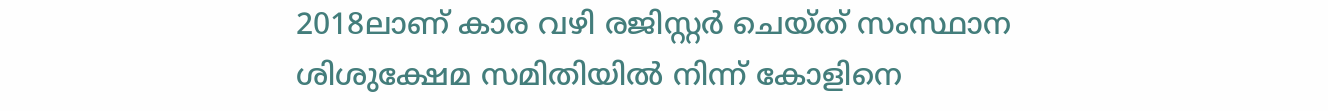2018ലാണ് കാര വഴി രജിസ്റ്റർ ചെയ്ത് സംസ്ഥാന ശിശുക്ഷേമ സമിതിയില്‍ നിന്ന് കോളിനെ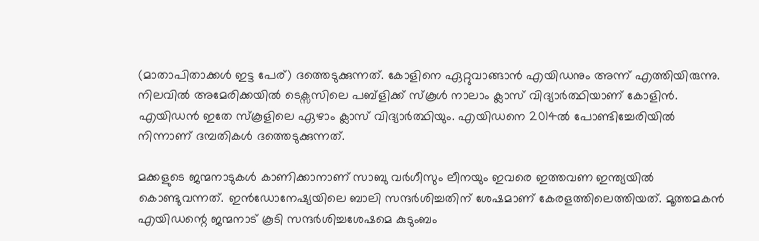(മാതാപിതാക്കള്‍ ഇട്ട പേര്) ദത്തെടുക്കുന്നത്. കോളിനെ ഏറ്റുവാങ്ങാൻ എയിഡനും അന്ന് എത്തിയിരുന്നു. നിലവില്‍ അമേരിക്കയില്‍ ടെക്സസിലെ പബ്ളിക്ക് സ്കൂള്‍ നാലാം ക്ലാസ് വിദ്യാർത്ഥിയാണ് കോളിൻ. എയിഡൻ ഇതേ സ്‌കൂളിലെ ഏഴാം ക്ലാസ് വിദ്യാർത്ഥിയും. എയിഡനെ 2014ല്‍ പോണ്ടിച്ചേരിയില്‍ നിന്നാണ് ദമ്പതികള്‍ ദത്തെടുക്കുന്നത്.

മക്കളുടെ ജന്മനാടുകള്‍ കാണിക്കാനാണ് സാബു വർഗീസും ലീനയും ഇവരെ ഇത്തവണ ഇന്ത്യയില്‍ കൊണ്ടുവന്നത്. ഇൻഡോനേഷ്യയിലെ ബാലി സന്ദർശിച്ചതിന് ശേഷമാണ് കേരളത്തിലെത്തിയത്. മൂത്തമകൻ എയിഡന്റെ ജന്മനാട് കൂടി സന്ദർശിച്ചശേഷമെ കുടുംബം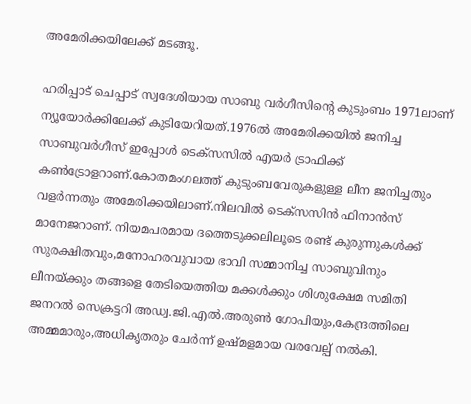അമേരിക്കയിലേക്ക് മടങ്ങൂ.

ഹരിപ്പാട് ചെപ്പാട് സ്വദേശിയായ സാബു വർഗീസിന്റെ കുടുംബം 1971ലാണ് ന്യൂയോർക്കിലേക്ക് കുടിയേറിയത്.1976ല്‍ അമേരിക്കയില്‍ ജനിച്ച സാബുവർഗീസ് ഇപ്പോള്‍ ടെക്സസില്‍ എയർ ട്രാഫിക്ക് കണ്‍ട്രോളറാണ്.കോതമംഗലത്ത് കുടുംബവേരുകളുള്ള ലീന ജനിച്ചതും വളർന്നതും അമേരിക്കയിലാണ്.നിലവില്‍ ടെക്സസിൻ ഫിനാൻസ് മാനേജറാണ്. നിയമപരമായ ദത്തെടുക്കലിലൂടെ രണ്ട് കുരുന്നുകള്‍ക്ക് സുരക്ഷിതവും,മനോഹരവുവായ ഭാവി സമ്മാനിച്ച സാബുവിനും ലീനയ്ക്കും തങ്ങളെ തേടിയെത്തിയ മക്കള്‍ക്കും ശിശുക്ഷേമ സമിതി ജനറല്‍ സെക്രട്ടറി അഡ്വ.ജി.എല്‍.അരുണ്‍ ഗോപിയും,കേന്ദ്രത്തിലെ അമ്മമാരും,അധികൃതരും ചേർന്ന് ഉഷ്മളമായ വരവേല്പ് നല്‍കി.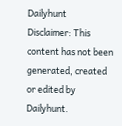Dailyhunt
Disclaimer: This content has not been generated, created or edited by Dailyhunt.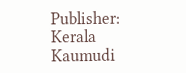Publisher: Kerala Kaumudi